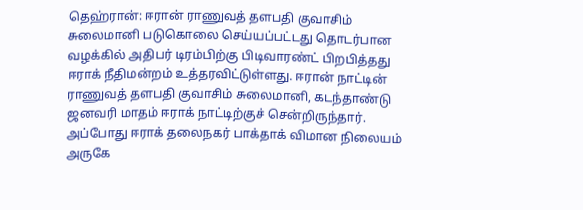தெஹ்ரான்: ஈரான் ராணுவத் தளபதி குவாசிம் சுலைமானி படுகொலை செய்யப்பட்டது தொடர்பான வழக்கில் அதிபர் டிரம்பிற்கு பிடிவாரண்ட் பிறபித்தது ஈராக் நீதிமன்றம் உத்தரவிட்டுள்ளது. ஈரான் நாட்டின் ராணுவத் தளபதி குவாசிம் சுலைமானி, கடந்தாண்டு ஜனவரி மாதம் ஈராக் நாட்டிற்குச் சென்றிருந்தார். அப்போது ஈராக் தலைநகர் பாக்தாக் விமான நிலையம் அருகே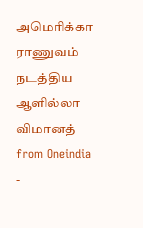அமெரிக்கா ராணுவம் நடத்திய ஆளில்லா விமானத்
from Oneindia -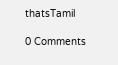thatsTamil

0 Comments